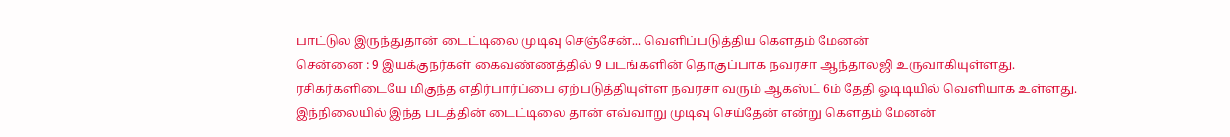பாட்டுல இருந்துதான் டைட்டிலை முடிவு செஞ்சேன்... வெளிப்படுத்திய கௌதம் மேனன்
சென்னை : 9 இயக்குநர்கள் கைவண்ணத்தில் 9 படங்களின் தொகுப்பாக நவரசா ஆந்தாலஜி உருவாகியுள்ளது.
ரசிகர்களிடையே மிகுந்த எதிர்பார்ப்பை ஏற்படுத்தியுள்ள நவரசா வரும் ஆகஸ்ட் 6ம் தேதி ஓடிடியில் வெளியாக உள்ளது.
இந்நிலையில் இந்த படத்தின் டைட்டிலை தான் எவ்வாறு முடிவு செய்தேன் என்று கௌதம் மேனன்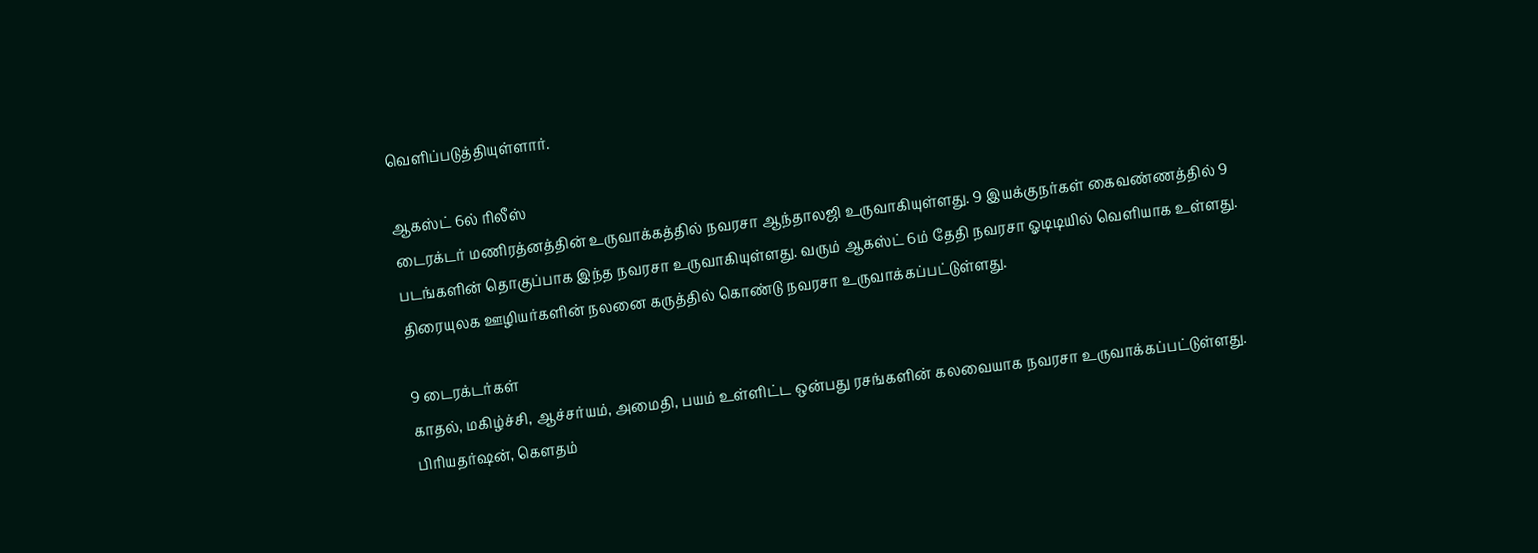வெளிப்படுத்தியுள்ளார்.

ஆகஸ்ட் 6ல் ரிலீஸ்
டைரக்டர் மணிரத்னத்தின் உருவாக்கத்தில் நவரசா ஆந்தாலஜி உருவாகியுள்ளது. 9 இயக்குநர்கள் கைவண்ணத்தில் 9 படங்களின் தொகுப்பாக இந்த நவரசா உருவாகியுள்ளது. வரும் ஆகஸ்ட் 6ம் தேதி நவரசா ஓடிடியில் வெளியாக உள்ளது. திரையுலக ஊழியர்களின் நலனை கருத்தில் கொண்டு நவரசா உருவாக்கப்பட்டுள்ளது.

9 டைரக்டர்கள்
காதல், மகிழ்ச்சி, ஆச்சர்யம், அமைதி, பயம் உள்ளிட்ட ஒன்பது ரசங்களின் கலவையாக நவரசா உருவாக்கப்பட்டுள்ளது. பிரியதர்ஷன், கௌதம்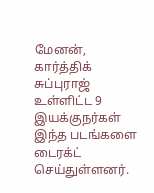மேனன், கார்த்திக் சுப்புராஜ் உள்ளிட்ட 9 இயக்குநர்கள் இந்த படங்களை டைரக்ட் செய்துள்ளனர்.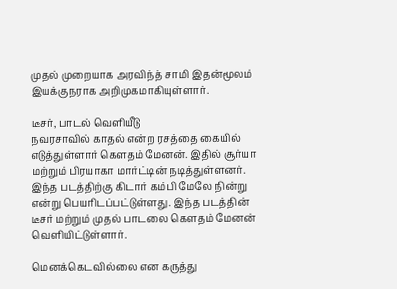முதல் முறையாக அரவிந்த் சாமி இதன்மூலம் இயக்குநராக அறிமுகமாகியுள்ளார்.

டீசர், பாடல் வெளியீடு
நவரசாவில் காதல் என்ற ரசத்தை கையில் எடுத்துள்ளார் கௌதம் மேனன். இதில் சூர்யா மற்றும் பிரயாகா மார்ட்டின் நடித்துள்ளனர். இந்த படத்திற்கு கிடார் கம்பி மேலே நின்று என்று பெயரிடப்பட்டுள்ளது. இந்த படத்தின் டீசர் மற்றும் முதல் பாடலை கௌதம் மேனன் வெளியிட்டுள்ளார்.

மெனக்கெடவில்லை என கருத்து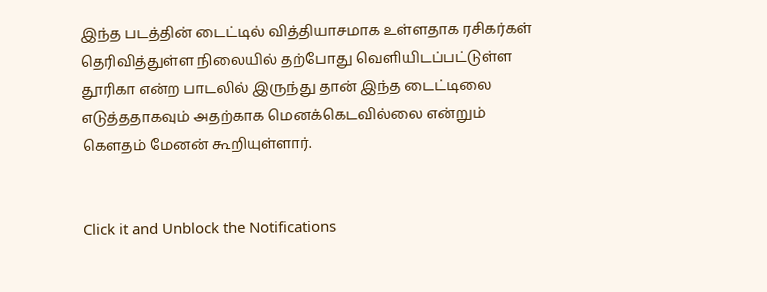இந்த படத்தின் டைட்டில் வித்தியாசமாக உள்ளதாக ரசிகர்கள் தெரிவித்துள்ள நிலையில் தற்போது வெளியிடப்பட்டுள்ள தூரிகா என்ற பாடலில் இருந்து தான் இந்த டைட்டிலை எடுத்ததாகவும் அதற்காக மெனக்கெடவில்லை என்றும் கௌதம் மேனன் கூறியுள்ளார்.


Click it and Unblock the Notifications